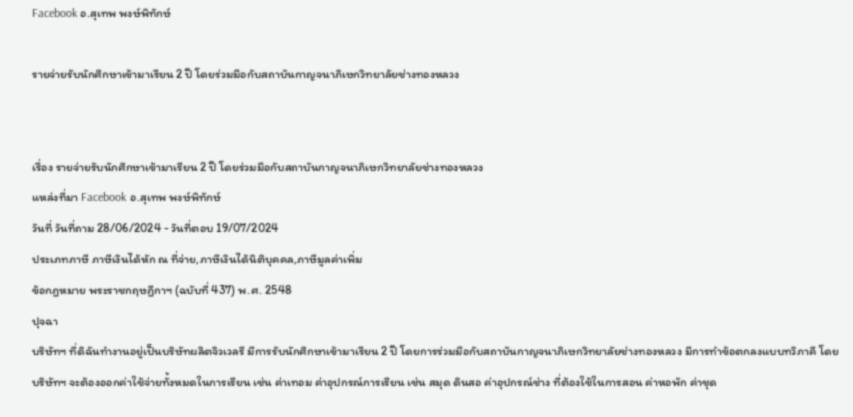Facebook อ.สุเทพ พงษ์พิทักษ์

รายจ่ายรับนักศึกษาเข้ามาเรียน 2 ปี โดยร่วมมือกับสถาบันกาญจนาภิเษกวิทยาลัยช่างทองหลวง


เรื่อง รายจ่ายรับนักศึกษาเข้ามาเรียน 2 ปี โดยร่วมมือกับสถาบันกาญจนาภิเษกวิทยาลัยช่างทองหลวง
แหล่งที่มา Facebook อ.สุเทพ พงษ์พิทักษ์
วันที่ วันที่ถาม 28/06/2024 - วันที่ตอบ 19/07/2024
ประเภทภาษี ภาษีเงินได้หัก ณ ที่จ่าย,ภาษีเงินได้นิติบุคคล,ภาษีมูลค่าเพิ่ม
ข้อกฎหมาย พระราชกฤษฎีกาฯ (ฉบับที่ 437) พ.ศ. 2548
ปุจฉา
บริษัทฯ ที่ดิฉันทำงานอยู่เป็นบริษัทผลิตจิวเวลรี มีการรับนักศึกษาเข้ามาเรียน 2 ปี โดยการร่วมมือกับสถาบันกาญจนาภิเษกวิทยาลัยช่างทองหลวง มีการทำข้อตกลงแบบทวิภาคี โดยบริษัทฯ จะต้องออกค่าใช้จ่ายทั้งหมดในการเรียน เช่น ค่าเทอม ค่าอุปกรณ์การเรียน เช่น สมุด ดินสอ ค่าอุปกรณ์ช่าง ที่ต้องใช้ในการสอน ค่าหอพัก ค่าชุด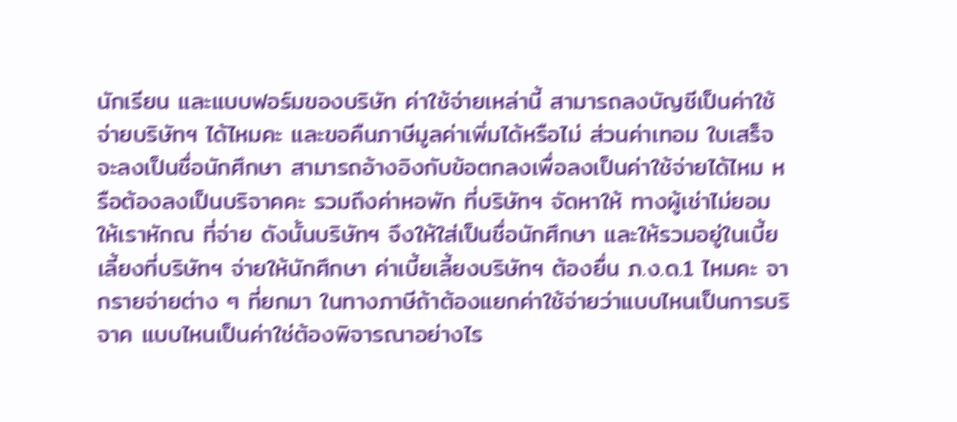นักเรียน และแบบฟอร์มของบริษัท ค่าใช้จ่ายเหล่านี้ สามารถลงบัญชีเป็นค่าใช้จ่ายบริษัทฯ ได้ไหมคะ และขอคืนภาษีมูลค่าเพิ่มได้หรือไม่ ส่วนค่าเทอม ใบเสร็จจะลงเป็นชื่อนักศึกษา สามารถอ้างอิงกับข้อตกลงเพื่อลงเป็นค่าใช้จ่ายได้ไหม หรือต้องลงเป็นบริจาคคะ รวมถึงค่าหอพัก ที่บริษัทฯ จัดหาให้ ทางผู้เช่าไม่ยอมให้เราหักณ ที่จ่าย ดังนั้นบริษัทฯ จึงให้ใส่เป็นชื่อนักศึกษา และให้รวมอยู่ในเบี้ยเลี้ยงที่บริษัทฯ จ่ายให้นักศึกษา ค่าเบี้ยเลี้ยงบริษัทฯ ต้องยื่น ภ.ง.ด.1 ไหมคะ จากรายจ่ายต่าง ๆ ที่ยกมา ในทางภาษีถ้าต้องแยกค่าใช้จ่ายว่าแบบไหนเป็นการบริจาค แบบไหนเป็นค่าใช่ต้องพิจารณาอย่างไร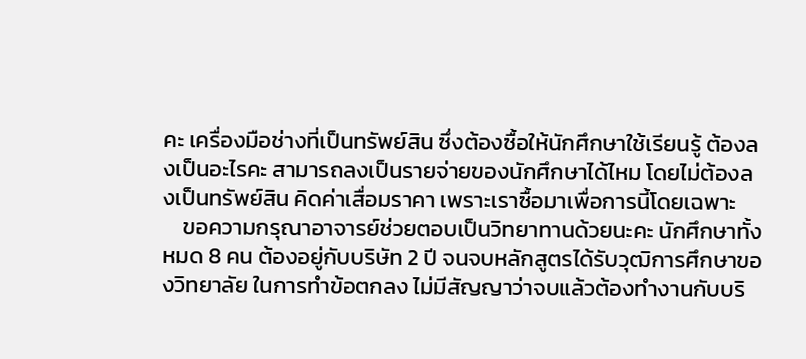คะ เครื่องมือช่างที่เป็นทรัพย์สิน ซึ่งต้องซื้อให้นักศึกษาใช้เรียนรู้ ต้องลงเป็นอะไรคะ สามารถลงเป็นรายจ่ายของนักศึกษาได้ไหม โดยไม่ต้องลงเป็นทรัพย์สิน คิดค่าเสื่อมราคา เพราะเราซื้อมาเพื่อการนี้โดยเฉพาะ
    ขอความกรุณาอาจารย์ช่วยตอบเป็นวิทยาทานด้วยนะคะ นักศึกษาทั้งหมด 8 คน ต้องอยู่กับบริษัท 2 ปี จนจบหลักสูตรได้รับวุฒิการศึกษาของวิทยาลัย ในการทำข้อตกลง ไม่มีสัญญาว่าจบแล้วต้องทำงานกับบริ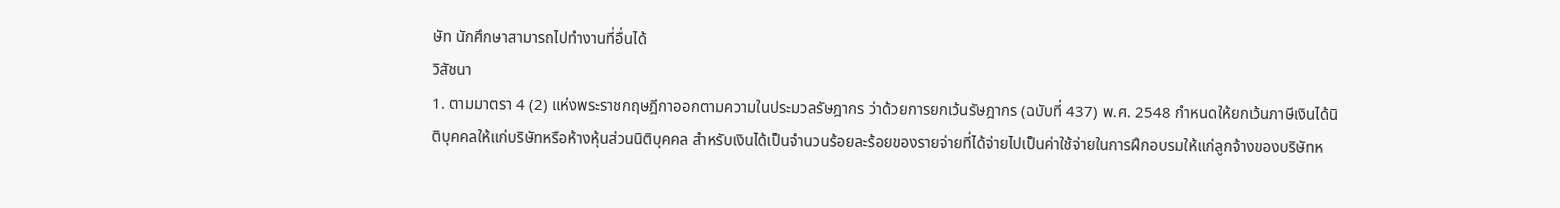ษัท นักศึกษาสามารถไปทำงานที่อื่นได้
วิสัชนา
1. ตามมาตรา 4 (2) แห่งพระราชกฤษฎีกาออกตามความในประมวลรัษฎากร ว่าด้วยการยกเว้นรัษฎากร (ฉบับที่ 437) พ.ศ. 2548 กำหนดให้ยกเว้นภาษีเงินได้นิติบุคคลให้แก่บริษัทหรือห้างหุ้นส่วนนิติบุคคล สำหรับเงินได้เป็นจำนวนร้อยละร้อยของรายจ่ายที่ได้จ่ายไปเป็นค่าใช้จ่ายในการฝึกอบรมให้แก่ลูกจ้างของบริษัทห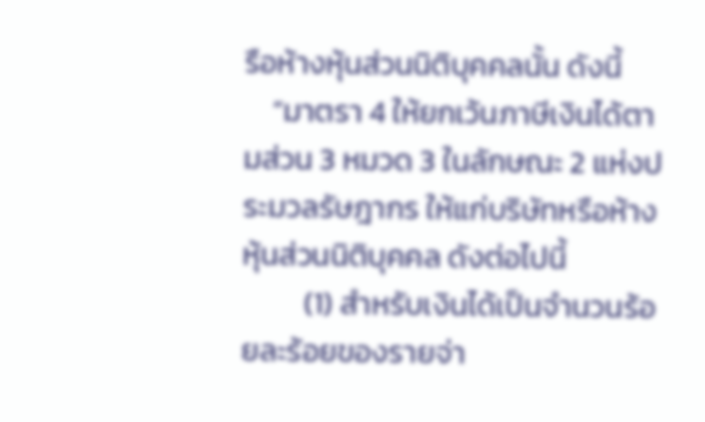รือห้างหุ้นส่วนนิติบุคคลนั้น ดังนี้
    “มาตรา 4 ให้ยกเว้นภาษีเงินได้ตามส่วน 3 หมวด 3 ในลักษณะ 2 แห่งประมวลรัษฎากร ให้แก่บริษัทหรือห้างหุ้นส่วนนิติบุคคล ดังต่อไปนี้
         (1) สำหรับเงินได้เป็นจำนวนร้อยละร้อยของรายจ่า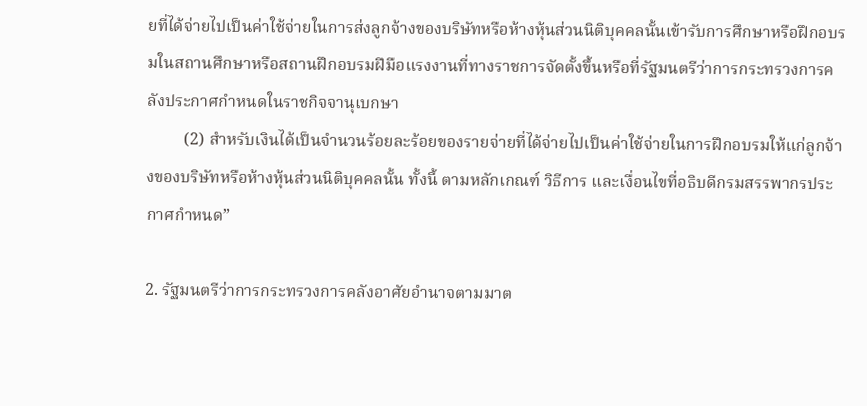ยที่ได้จ่ายไปเป็นค่าใช้จ่ายในการส่งลูกจ้างของบริษัทหรือห้างหุ้นส่วนนิติบุคคลนั้นเข้ารับการศึกษาหรือฝึกอบรมในสถานศึกษาหรือสถานฝึกอบรมฝีมือแรงงานที่ทางราชการจัดตั้งขึ้นหรือที่รัฐมนตรีว่าการกระทรวงการคลังประกาศกำหนดในราชกิจจานุเบกษา
         (2) สำหรับเงินได้เป็นจำนวนร้อยละร้อยของรายจ่ายที่ได้จ่ายไปเป็นค่าใช้จ่ายในการฝึกอบรมให้แก่ลูกจ้างของบริษัทหรือห้างหุ้นส่วนนิติบุคคลนั้น ทั้งนี้ ตามหลักเกณฑ์ วิธีการ และเงื่อนไขที่อธิบดีกรมสรรพากรประกาศกำหนด”

2. รัฐมนตรีว่าการกระทรวงการคลังอาศัยอำนาจตามมาต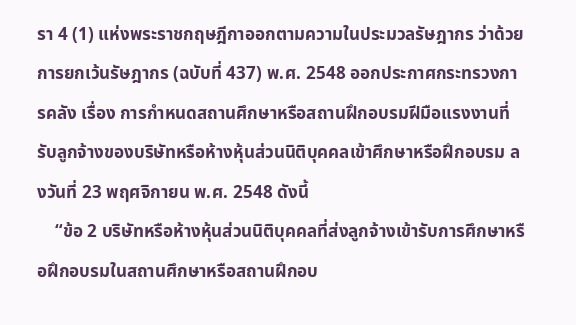รา 4 (1) แห่งพระราชกฤษฎีกาออกตามความในประมวลรัษฎากร ว่าด้วยการยกเว้นรัษฎากร (ฉบับที่ 437) พ.ศ. 2548 ออกประกาศกระทรวงการคลัง เรื่อง การกำหนดสถานศึกษาหรือสถานฝึกอบรมฝีมือแรงงานที่รับลูกจ้างของบริษัทหรือห้างหุ้นส่วนนิติบุคคลเข้าศึกษาหรือฝึกอบรม ลงวันที่ 23 พฤศจิกายน พ.ศ. 2548 ดังนี้
    “ข้อ 2 บริษัทหรือห้างหุ้นส่วนนิติบุคคลที่ส่งลูกจ้างเข้ารับการศึกษาหรือฝึกอบรมในสถานศึกษาหรือสถานฝึกอบ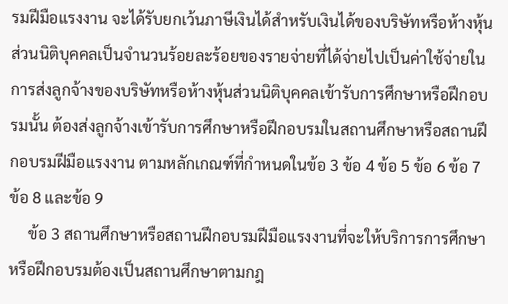รมฝีมือแรงงาน จะได้รับยกเว้นภาษีเงินได้สำหรับเงินได้ของบริษัทหรือห้างหุ้นส่วนนิติบุคคลเป็นจำนวนร้อยละร้อยของรายจ่ายที่ได้จ่ายไปเป็นค่าใช้จ่ายในการส่งลูกจ้างของบริษัทหรือห้างหุ้นส่วนนิติบุคคลเข้ารับการศึกษาหรือฝึกอบรมนั้น ต้องส่งลูกจ้างเข้ารับการศึกษาหรือฝึกอบรมในสถานศึกษาหรือสถานฝึกอบรมฝีมือแรงงาน ตามหลักเกณฑ์ที่กำหนดในข้อ 3 ข้อ 4 ข้อ 5 ข้อ 6 ข้อ 7 ข้อ 8 และข้อ 9
     ข้อ 3 สถานศึกษาหรือสถานฝึกอบรมฝีมือแรงงานที่จะให้บริการการศึกษาหรือฝึกอบรมต้องเป็นสถานศึกษาตามกฎ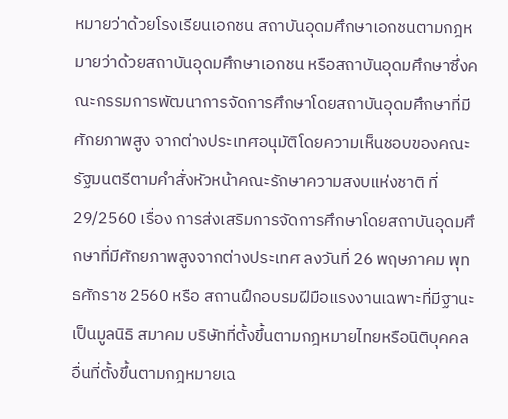หมายว่าด้วยโรงเรียนเอกชน สถาบันอุดมศึกษาเอกชนตามกฎหมายว่าด้วยสถาบันอุดมศึกษาเอกชน หรือสถาบันอุดมศึกษาซึ่งคณะกรรมการพัฒนาการจัดการศึกษาโดยสถาบันอุดมศึกษาที่มีศักยภาพสูง จากต่างประเทศอนุมัติโดยความเห็นชอบของคณะรัฐมนตรีตามคำสั่งหัวหน้าคณะรักษาความสงบแห่งชาติ ที่ 29/2560 เรื่อง การส่งเสริมการจัดการศึกษาโดยสถาบันอุดมศึกษาที่มีศักยภาพสูงจากต่างประเทศ ลงวันที่ 26 พฤษภาคม พุทธศักราช 2560 หรือ สถานฝึกอบรมฝีมือแรงงานเฉพาะที่มีฐานะเป็นมูลนิธิ สมาคม บริษัทที่ตั้งขึ้นตามกฎหมายไทยหรือนิติบุคคลอื่นที่ตั้งขึ้นตามกฎหมายเฉ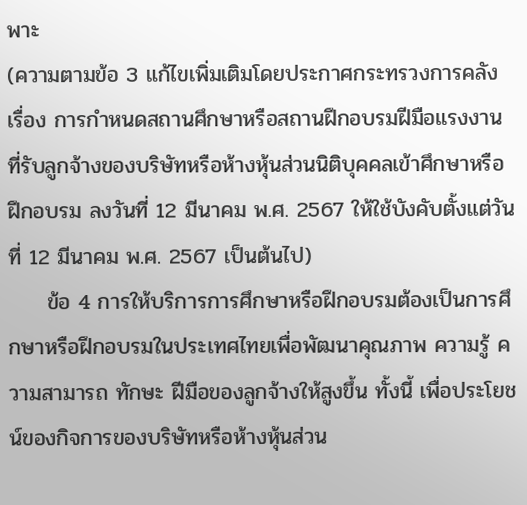พาะ
(ความตามข้อ 3 แก้ไขเพิ่มเติมโดยประกาศกระทรวงการคลัง เรื่อง การกำหนดสถานศึกษาหรือสถานฝึกอบรมฝีมือแรงงาน ที่รับลูกจ้างของบริษัทหรือห้างหุ้นส่วนนิติบุคคลเข้าศึกษาหรือฝึกอบรม ลงวันที่ 12 มีนาคม พ.ศ. 2567 ให้ใช้บังคับตั้งแต่วันที่ 12 มีนาคม พ.ศ. 2567 เป็นต้นไป)
     ข้อ 4 การให้บริการการศึกษาหรือฝึกอบรมต้องเป็นการศึกษาหรือฝึกอบรมในประเทศไทยเพื่อพัฒนาคุณภาพ ความรู้ ความสามารถ ทักษะ ฝีมือของลูกจ้างให้สูงขึ้น ทั้งนี้ เพื่อประโยชน์ของกิจการของบริษัทหรือห้างหุ้นส่วน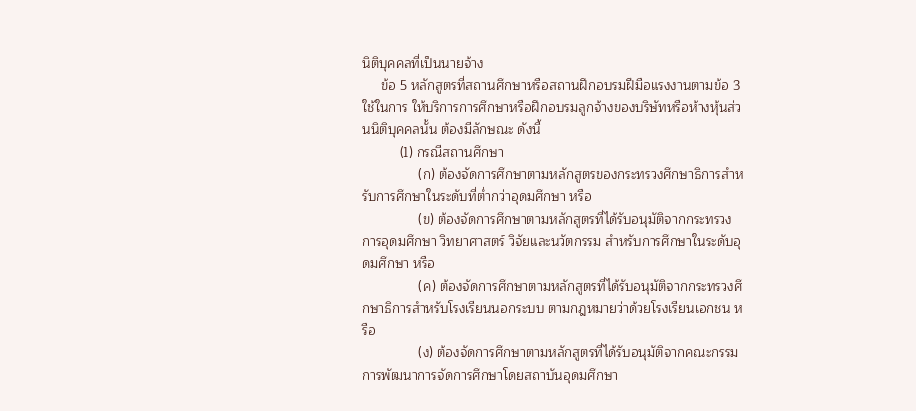นิติบุคคลที่เป็นนายจ้าง
     ข้อ 5 หลักสูตรที่สถานศึกษาหรือสถานฝึกอบรมฝีมือแรงงานตามข้อ 3 ใช้ในการ ให้บริการการศึกษาหรือฝึกอบรมลูกจ้างของบริษัทหรือห้างหุ้นส่วนนิติบุคคลนั้น ต้องมีลักษณะ ดังนี้
          (1) กรณีสถานศึกษา
               (ก) ต้องจัดการศึกษาตามหลักสูตรของกระทรวงศึกษาธิการสำหรับการศึกษาในระดับที่ต่ำกว่าอุดมศึกษา หรือ
               (ข) ต้องจัดการศึกษาตามหลักสูตรที่ได้รับอนุมัติจากกระทรวงการอุดมศึกษา วิทยาศาสตร์ วิจัยและนวัตกรรม สำหรับการศึกษาในระดับอุดมศึกษา หรือ
               (ค) ต้องจัดการศึกษาตามหลักสูตรที่ได้รับอนุมัติจากกระทรวงศึกษาธิการสำหรับโรงเรียนนอกระบบ ตามกฎหมายว่าด้วยโรงเรียนเอกชน หรือ
               (ง) ต้องจัดการศึกษาตามหลักสูตรที่ได้รับอนุมัติจากคณะกรรมการพัฒนาการจัดการศึกษาโดยสถาบันอุดมศึกษา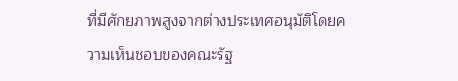ที่มีศักยภาพสูงจากต่างประเทศอนุมัติโดยความเห็นชอบของคณะรัฐ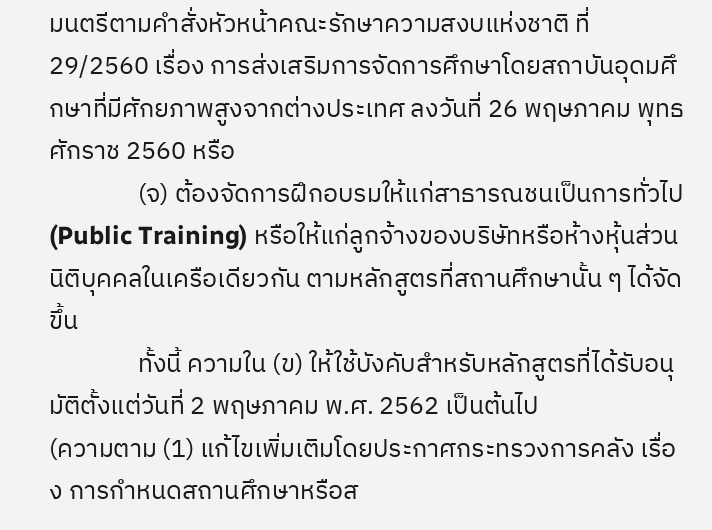มนตรีตามคำสั่งหัวหน้าคณะรักษาความสงบแห่งชาติ ที่ 29/2560 เรื่อง การส่งเสริมการจัดการศึกษาโดยสถาบันอุดมศึกษาที่มีศักยภาพสูงจากต่างประเทศ ลงวันที่ 26 พฤษภาคม พุทธศักราช 2560 หรือ
               (จ) ต้องจัดการฝึกอบรมให้แก่สาธารณชนเป็นการทั่วไป (Public Training) หรือให้แก่ลูกจ้างของบริษัทหรือห้างหุ้นส่วนนิติบุคคลในเครือเดียวกัน ตามหลักสูตรที่สถานศึกษานั้น ๆ ได้จัดขึ้น
               ทั้งนี้ ความใน (ข) ให้ใช้บังคับสำหรับหลักสูตรที่ได้รับอนุมัติตั้งแต่วันที่ 2 พฤษภาคม พ.ศ. 2562 เป็นต้นไป
(ความตาม (1) แก้ไขเพิ่มเติมโดยประกาศกระทรวงการคลัง เรื่อง การกำหนดสถานศึกษาหรือส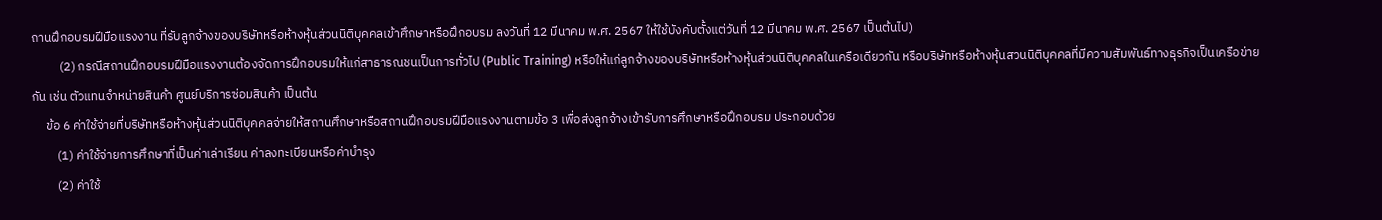ถานฝึกอบรมฝีมือแรงงาน ที่รับลูกจ้างของบริษัทหรือห้างหุ้นส่วนนิติบุคคลเข้าศึกษาหรือฝึกอบรม ลงวันที่ 12 มีนาคม พ.ศ. 2567 ให้ใช้บังคับตั้งแต่วันที่ 12 มีนาคม พ.ศ. 2567 เป็นต้นไป)
          (2) กรณีสถานฝึกอบรมฝีมือแรงงานต้องจัดการฝึกอบรมให้แก่สาธารณชนเป็นการทั่วไป (Public Training) หรือให้แก่ลูกจ้างของบริษัทหรือห้างหุ้นส่วนนิติบุคคลในเครือเดียวกัน หรือบริษัทหรือห้างหุ้นสวนนิติบุคคลที่มีความสัมพันธ์ทางธุรกิจเป็นเครือข่ายกัน เช่น ตัวแทนจำหน่ายสินค้า ศูนย์บริการซ่อมสินค้า เป็นต้น
     ข้อ 6 ค่าใช้จ่ายที่บริษัทหรือห้างหุ้นส่วนนิติบุคคลจ่ายให้สถานศึกษาหรือสถานฝึกอบรมฝีมือแรงงานตามข้อ 3 เพื่อส่งลูกจ้างเข้ารับการศึกษาหรือฝึกอบรม ประกอบด้วย
         (1) ค่าใช้จ่ายการศึกษาที่เป็นค่าเล่าเรียน ค่าลงทะเบียนหรือค่าบำรุง
         (2) ค่าใช้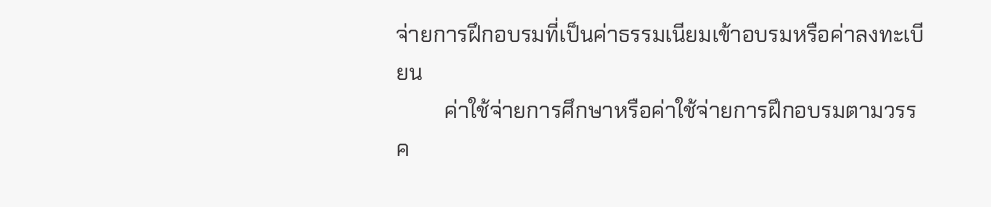จ่ายการฝึกอบรมที่เป็นค่าธรรมเนียมเข้าอบรมหรือค่าลงทะเบียน
         ค่าใช้จ่ายการศึกษาหรือค่าใช้จ่ายการฝึกอบรมตามวรรค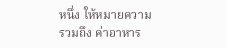หนึ่ง ให้หมายความรวมถึง ค่าอาหาร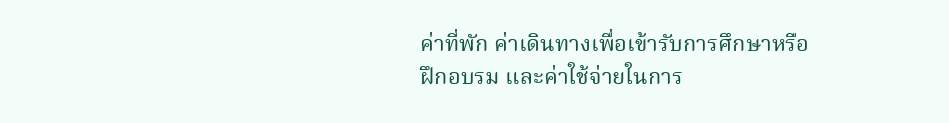ค่าที่พัก ค่าเดินทางเพื่อเข้ารับการศึกษาหรือฝึกอบรม และค่าใช้จ่ายในการ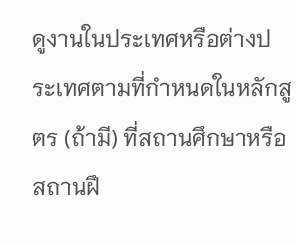ดูงานในประเทศหรือต่างประเทศตามที่กำหนดในหลักสูตร (ถ้ามี) ที่สถานศึกษาหรือสถานฝึ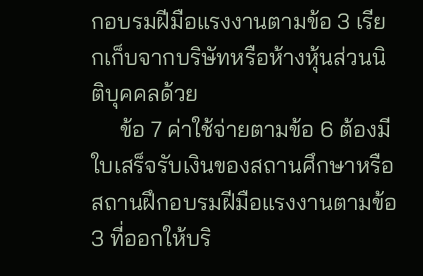กอบรมฝีมือแรงงานตามข้อ 3 เรียกเก็บจากบริษัทหรือห้างหุ้นส่วนนิติบุคคลด้วย
     ข้อ 7 ค่าใช้จ่ายตามข้อ 6 ต้องมีใบเสร็จรับเงินของสถานศึกษาหรือสถานฝึกอบรมฝีมือแรงงานตามข้อ 3 ที่ออกให้บริ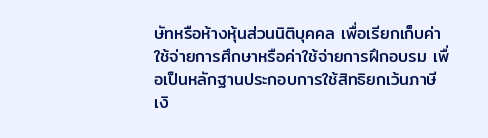ษัทหรือห้างหุ้นส่วนนิติบุคคล เพื่อเรียกเก็บค่าใช้จ่ายการศึกษาหรือค่าใช้จ่ายการฝึกอบรม เพื่อเป็นหลักฐานประกอบการใช้สิทธิยกเว้นภาษีเงิ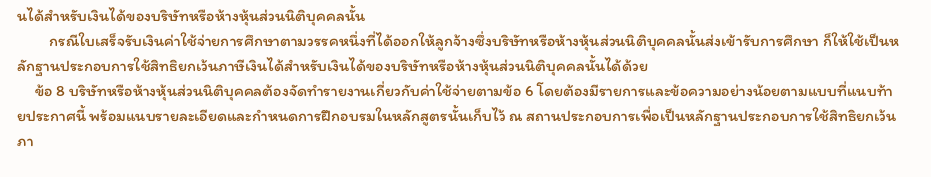นได้สำหรับเงินได้ของบริษัทหรือห้างหุ้นส่วนนิติบุคคลนั้น
         กรณีใบเสร็จรับเงินค่าใช้จ่ายการศึกษาตามวรรคหนึ่งที่ได้ออกให้ลูกจ้างซึ่งบริษัทหรือห้างหุ้นส่วนนิติบุคคลนั้นส่งเข้ารับการศึกษา ก็ให้ใช้เป็นหลักฐานประกอบการใช้สิทธิยกเว้นภาษีเงินได้สำหรับเงินได้ของบริษัทหรือห้างหุ้นส่วนนิติบุคคลนั้นได้ด้วย
     ข้อ 8 บริษัทหรือห้างหุ้นส่วนนิติบุคคลต้องจัดทำรายงานเกี่ยวกับค่าใช้จ่ายตามข้อ 6 โดยต้องมีรายการและข้อความอย่างน้อยตามแบบที่แนบท้ายประกาศนี้ พร้อมแนบรายละเอียดและกำหนดการฝึกอบรมในหลักสูตรนั้นเก็บไว้ ณ สถานประกอบการเพื่อเป็นหลักฐานประกอบการใช้สิทธิยกเว้นภา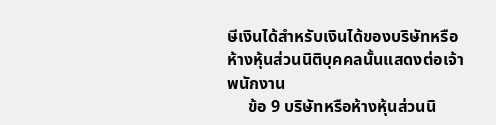ษีเงินได้สำหรับเงินได้ของบริษัทหรือห้างหุ้นส่วนนิติบุคคลนั้นแสดงต่อเจ้าพนักงาน
     ข้อ 9 บริษัทหรือห้างหุ้นส่วนนิ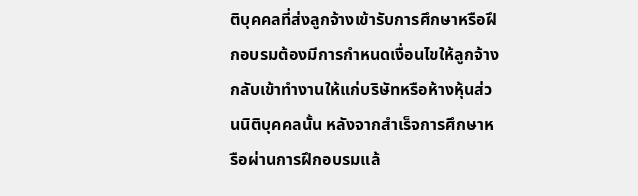ติบุคคลที่ส่งลูกจ้างเข้ารับการศึกษาหรือฝึกอบรมต้องมีการกำหนดเงื่อนไขให้ลูกจ้างกลับเข้าทำงานให้แก่บริษัทหรือห้างหุ้นส่วนนิติบุคคลนั้น หลังจากสำเร็จการศึกษาหรือผ่านการฝึกอบรมแล้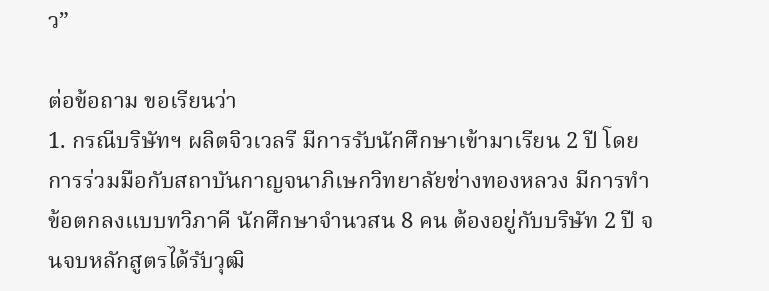ว”

ต่อข้อถาม ขอเรียนว่า
1. กรณีบริษัทฯ ผลิตจิวเวลรี มีการรับนักศึกษาเข้ามาเรียน 2 ปี โดยการร่วมมือกับสถาบันกาญจนาภิเษกวิทยาลัยช่างทองหลวง มีการทำข้อตกลงแบบทวิภาคี นักศึกษาจำนวสน 8 คน ต้องอยู่กับบริษัท 2 ปี จนจบหลักสูตรได้รับวุฒิ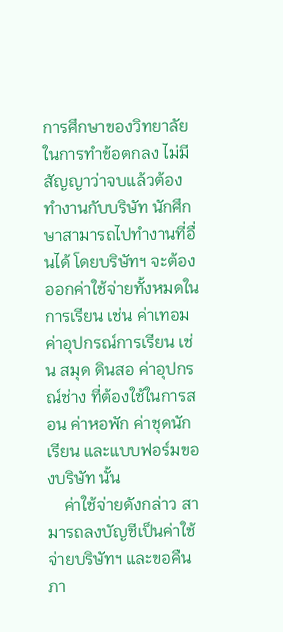การศึกษาของวิทยาลัย ในการทำข้อตกลง ไม่มีสัญญาว่าจบแล้วต้องทำงานกับบริษัท นักศึกษาสามารถไปทำงานที่อื่นได้ โดยบริษัทฯ จะต้องออกค่าใช้จ่ายทั้งหมดในการเรียน เช่น ค่าเทอม ค่าอุปกรณ์การเรียน เช่น สมุด ดินสอ ค่าอุปกรณ์ช่าง ที่ต้องใช้ในการสอน ค่าหอพัก ค่าชุดนักเรียน และแบบฟอร์มของบริษัท นั้น
    ค่าใช้จ่ายดังกล่าว สามารถลงบัญชีเป็นค่าใช้จ่ายบริษัทฯ และขอคืนภา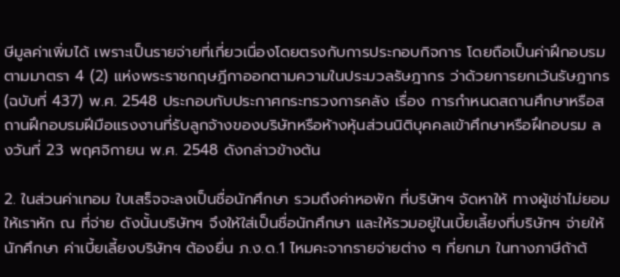ษีมูลค่าเพิ่มได้ เพราะเป็นรายจ่ายที่เกี่ยวเนื่องโดยตรงกับการประกอบกิจการ โดยถือเป็นค่าฝึกอบรมตามมาตรา 4 (2) แห่งพระราชกฤษฎีกาออกตามความในประมวลรัษฎากร ว่าด้วยการยกเว้นรัษฎากร (ฉบับที่ 437) พ.ศ. 2548 ประกอบกับประกาศกระทรวงการคลัง เรื่อง การกำหนดสถานศึกษาหรือสถานฝึกอบรมฝีมือแรงงานที่รับลูกจ้างของบริษัทหรือห้างหุ้นส่วนนิติบุคคลเข้าศึกษาหรือฝึกอบรม ลงวันที่ 23 พฤศจิกายน พ.ศ. 2548 ดังกล่าวข้างต้น

2. ในส่วนค่าเทอม ใบเสร็จจะลงเป็นชื่อนักศึกษา รวมถึงค่าหอพัก ที่บริษัทฯ จัดหาให้ ทางผู้เช่าไม่ยอมให้เราหัก ณ ที่จ่าย ดังนั้นบริษัทฯ จึงให้ใส่เป็นชื่อนักศึกษา และให้รวมอยู่ในเบี้ยเลี้ยงที่บริษัทฯ จ่ายให้นักศึกษา ค่าเบี้ยเลี้ยงบริษัทฯ ต้องยื่น ภ.ง.ด.1 ไหมคะจากรายจ่ายต่าง ๆ ที่ยกมา ในทางภาษีถ้าต้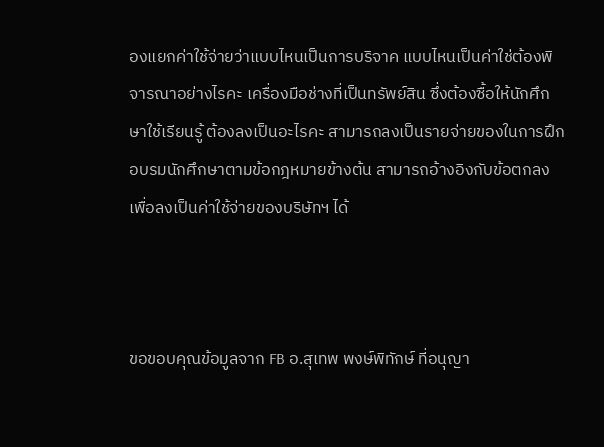องแยกค่าใช้จ่ายว่าแบบไหนเป็นการบริจาค แบบไหนเป็นค่าใช่ต้องพิจารณาอย่างไรคะ เครื่องมือช่างที่เป็นทรัพย์สิน ซึ่งต้องซื้อให้นักศึกษาใช้เรียนรู้ ต้องลงเป็นอะไรคะ สามารถลงเป็นรายจ่ายของในการฝึกอบรมนักศึกษาตามข้อกฎหมายข้างต้น สามารถอ้างอิงกับข้อตกลงเพื่อลงเป็นค่าใช้จ่ายของบริษัทฯ ได้



ขอขอบคุณข้อมูลจาก FB อ.สุเทพ พงษ์พิทักษ์ ที่อนุญา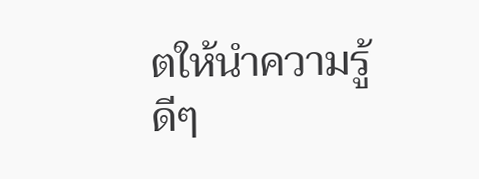ตให้นำความรู้ดีๆ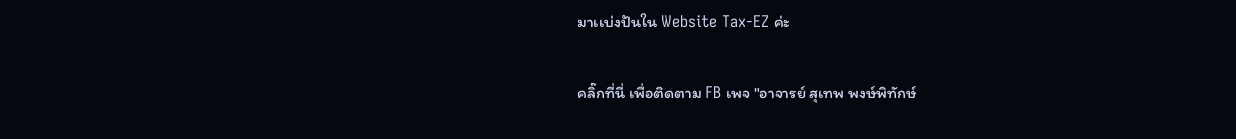มาเเบ่งปันใน Website Tax-EZ ค่ะ

คลิ๊กที่นี่ เพื่อติดตาม FB เพจ "อาจารย์ สุเทพ พงษ์พิทักษ์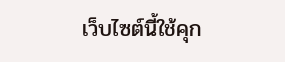เว็บไซต์นี้ใช้คุก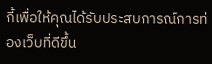กี้เพื่อให้คุณได้รับประสบการณ์การท่องเว็บที่ดีขึ้น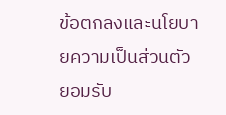ข้อตกลงและนโยบายความเป็นส่วนตัว
ยอมรับ